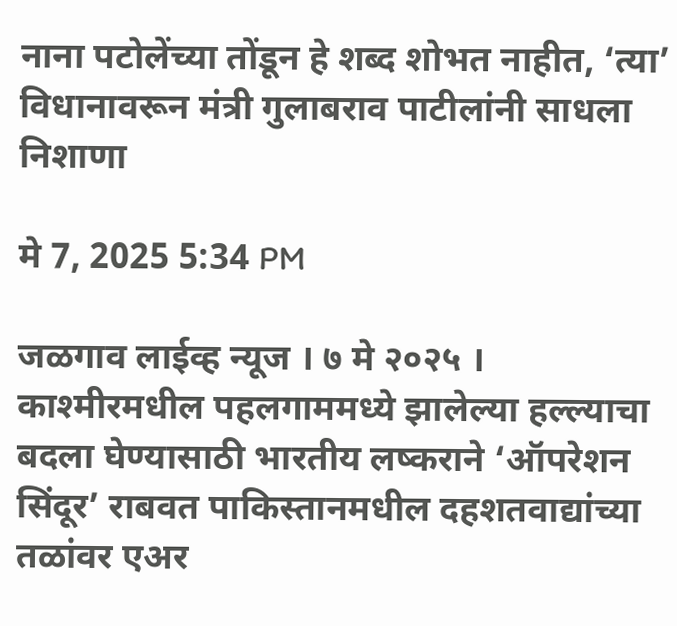नाना पटोलेंच्या तोंडून हे शब्द शोभत नाहीत, ‘त्या’ विधानावरून मंत्री गुलाबराव पाटीलांनी साधला निशाणा

मे 7, 2025 5:34 PM

जळगाव लाईव्ह न्यूज । ७ मे २०२५ । काश्मीरमधील पहलगाममध्ये झालेल्या हल्ल्याचा बदला घेण्यासाठी भारतीय लष्कराने ‘ऑपरेशन सिंदूर’ राबवत पाकिस्तानमधील दहशतवाद्यांच्या तळांवर एअर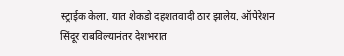स्ट्राईक केला. यात शेकडो दहशतवादी ठार झालेय. ऑपेरेशन सिंदूर राबविल्यानंतर देशभरात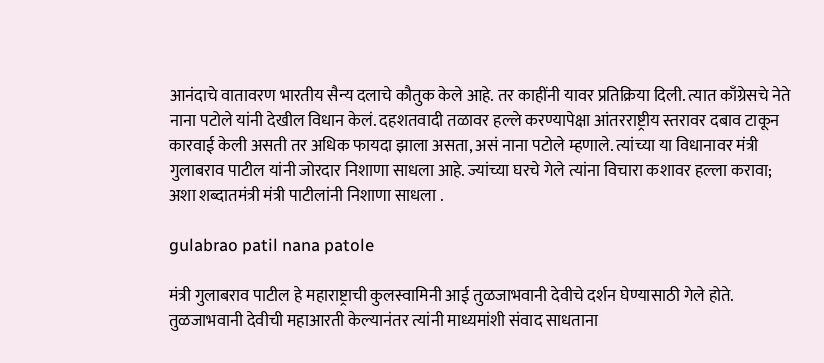आनंदाचे वातावरण भारतीय सैन्य दलाचे कौतुक केले आहे. तर काहींनी यावर प्रतिक्रिया दिली. त्यात काँग्रेसचे नेते नाना पटोले यांनी देखील विधान केलं. दहशतवादी तळावर हल्ले करण्यापेक्षा आंतरराष्ट्रीय स्तरावर दबाव टाकून कारवाई केली असती तर अधिक फायदा झाला असता, असं नाना पटोले म्हणाले. त्यांच्या या विधानावर मंत्री गुलाबराव पाटील यांनी जोरदार निशाणा साधला आहे. ज्यांच्या घरचे गेले त्यांना विचारा कशावर हल्ला करावा; अशा शब्दातमंत्री मंत्री पाटीलांनी निशाणा साधला .

gulabrao patil nana patole

मंत्री गुलाबराव पाटील हे महाराष्ट्राची कुलस्वामिनी आई तुळजाभवानी देवीचे दर्शन घेण्यासाठी गेले होते. तुळजाभवानी देवीची महाआरती केल्यानंतर त्यांनी माध्यमांशी संवाद साधताना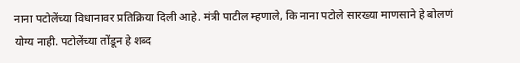नाना पटोलेंच्या विधानावर प्रतिक्रिया दिली आहे. मंत्री पाटील म्हणाले, कि नाना पटोले सारख्या माणसाने हे बोलणं योग्य नाही. पटोलेंच्या तोंडून हे शब्द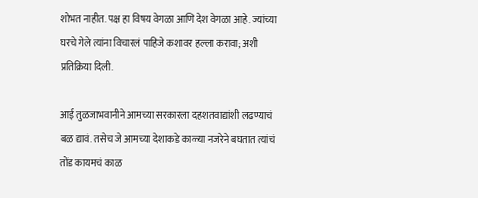शोभत नाहीत. पक्ष हा विषय वेगळा आणि देश वेगळा आहे. ज्यांच्या घरचे गेले त्यांना विचारलं पाहिजे कशावर हल्ला करावा; अशी प्रतिक्रिया दिली.

आई तुळजाभवानीने आमच्या सरकारला दहशतवाद्यांशी लढण्याचं बळ द्यावं. तसेच जे आमच्या देशाकडे काळ्या नजरेने बघतात त्यांचं तोंड कायमचं काळ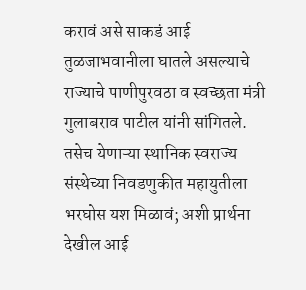करावं असे साकडं आई तुळजाभवानीला घातले असल्याचे राज्याचे पाणीपुरवठा व स्वच्छता मंत्री गुलाबराव पाटील यांनी सांगितले. तसेच येणाऱ्या स्थानिक स्वराज्य संस्थेच्या निवडणुकीत महायुतीला भरघोस यश मिळावं; अशी प्रार्थना देखील आई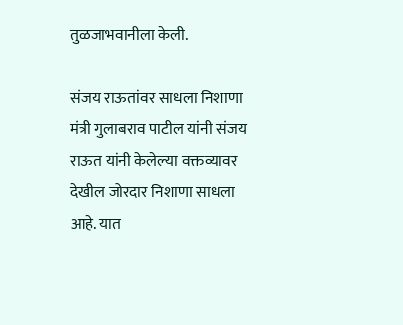तुळजाभवानीला केली.

संजय राऊतांवर साधला निशाणा
मंत्री गुलाबराव पाटील यांनी संजय राऊत यांनी केलेल्या वक्तव्यावर देखील जोरदार निशाणा साधला आहे. यात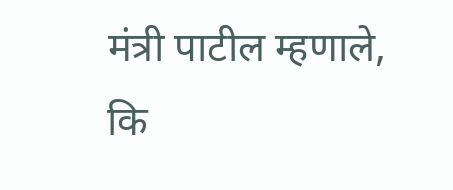मंत्री पाटील म्हणाले, कि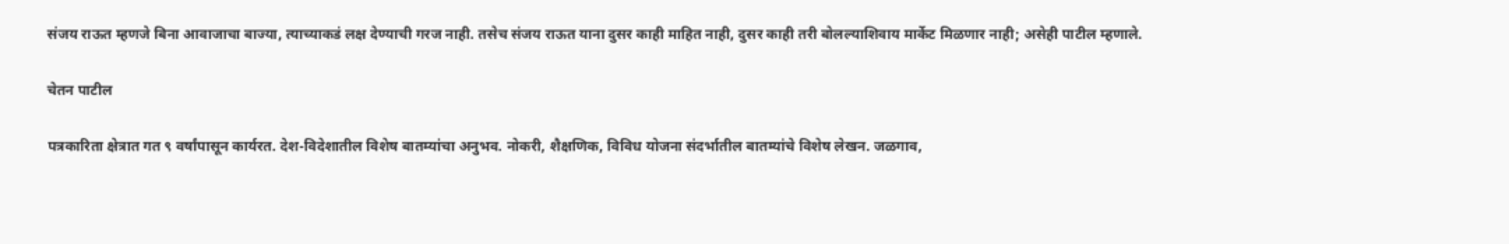संजय राऊत म्हणजे बिना आवाजाचा बाज्या, त्याच्याकडं लक्ष देण्याची गरज नाही. तसेच संजय राऊत याना दुसर काही माहित नाही, दुसर काही तरी बोलल्याशिवाय मार्केट मिळणार नाही; असेही पाटील म्हणाले.

चेतन पाटील

पत्रकारिता क्षेत्रात गत ९ वर्षांपासून कार्यरत. देश-विदेशातील विशेष बातम्यांचा अनुभव. नोकरी, शैक्षणिक, विविध योजना संदर्भातील बातम्यांचे विशेष लेखन. जळगाव,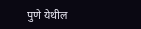पुणे येथील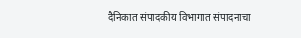दैनिकात संपादकीय विभागात संपादनाचा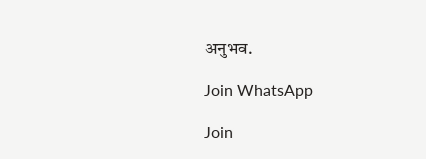अनुभव.

Join WhatsApp

Join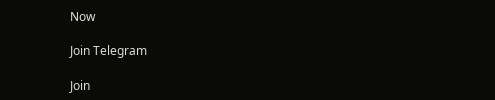Now

Join Telegram

Join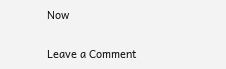Now

Leave a Comment